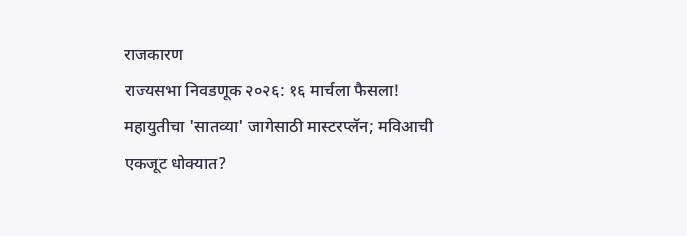राजकारण
राज्यसभा निवडणूक २०२६: १६ मार्चला फैसला!
महायुतीचा 'सातव्या' जागेसाठी मास्टरप्लॅन; मविआची एकजूट धोक्यात?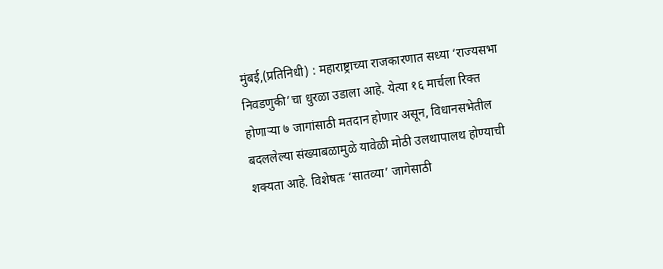मुंबई,(प्रतिनिधी) : महाराष्ट्राच्या राजकारणात सध्या ‘राज्यसभा निवडणुकी’चा धुरळा उडाला आहे. येत्या १६ मार्चला रिक्त होणाऱ्या ७ जागांसाठी मतदान होणार असून, विधानसभेतील बदललेल्या संख्याबळामुळे यावेळी मोठी उलथापालथ होण्याची शक्यता आहे. विशेषतः ‘सातव्या’ जागेसाठी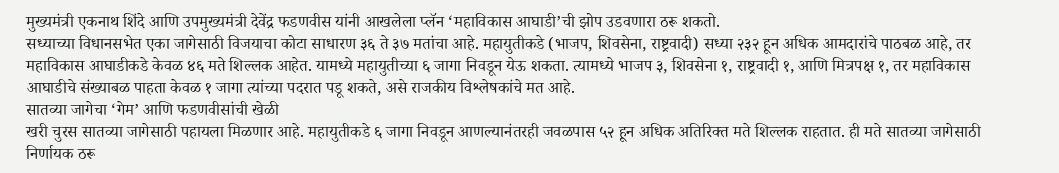मुख्यमंत्री एकनाथ शिंदे आणि उपमुख्यमंत्री देवेंद्र फडणवीस यांनी आखलेला प्लॅन ‘महाविकास आघाडी’ची झोप उडवणारा ठरू शकतो.
सध्याच्या विधानसभेत एका जागेसाठी विजयाचा कोटा साधारण ३६ ते ३७ मतांचा आहे. महायुतीकडे (भाजप, शिवसेना, राष्ट्रवादी) सध्या २३२ हून अधिक आमदारांचे पाठबळ आहे, तर महाविकास आघाडीकडे केवळ ४६ मते शिल्लक आहेत. यामध्ये महायुतीच्या ६ जागा निवडून येऊ शकता. त्यामध्ये भाजप ३, शिवसेना १, राष्ट्रवादी १, आणि मित्रपक्ष १, तर महाविकास आघाडीचे संख्याबळ पाहता केवळ १ जागा त्यांच्या पदरात पडू शकते, असे राजकीय विश्लेषकांचे मत आहे.
सातव्या जागेचा ‘गेम’ आणि फडणवीसांची खेळी
खरी चुरस सातव्या जागेसाठी पहायला मिळणार आहे. महायुतीकडे ६ जागा निवडून आणल्यानंतरही जवळपास ५२ हून अधिक अतिरिक्त मते शिल्लक राहतात. ही मते सातव्या जागेसाठी निर्णायक ठरू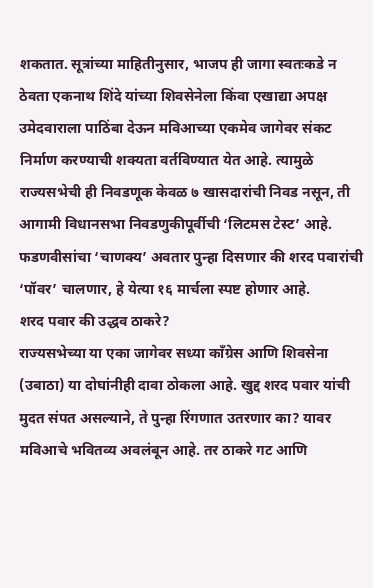शकतात. सूत्रांच्या माहितीनुसार, भाजप ही जागा स्वतःकडे न ठेवता एकनाथ शिंदे यांच्या शिवसेनेला किंवा एखाद्या अपक्ष उमेदवाराला पाठिंबा देऊन मविआच्या एकमेव जागेवर संकट निर्माण करण्याची शक्यता वर्तविण्यात येत आहे. त्यामुळे राज्यसभेची ही निवडणूक केवळ ७ खासदारांची निवड नसून, ती आगामी विधानसभा निवडणुकीपूर्वीची ‘लिटमस टेस्ट’ आहे. फडणवीसांचा ‘चाणक्य’ अवतार पुन्हा दिसणार की शरद पवारांची ‘पॉवर’ चालणार, हे येत्या १६ मार्चला स्पष्ट होणार आहे.
शरद पवार की उद्धव ठाकरे?
राज्यसभेच्या या एका जागेवर सध्या काँग्रेस आणि शिवसेना (उबाठा) या दोघांनीही दावा ठोकला आहे. खुद्द शरद पवार यांची मुदत संपत असल्याने, ते पुन्हा रिंगणात उतरणार का? यावर मविआचे भवितव्य अवलंबून आहे. तर ठाकरे गट आणि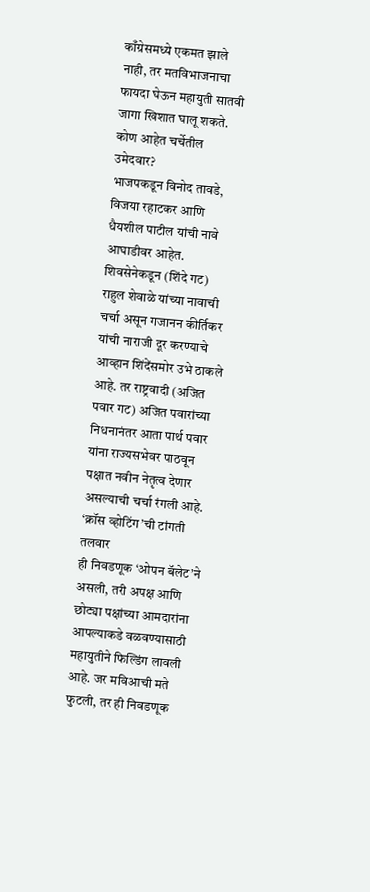काँग्रेसमध्ये एकमत झाले नाही, तर मतविभाजनाचा फायदा घेऊन महायुती सातवी जागा खिशात घालू शकते.
कोण आहेत चर्चेतील उमेदवार?
भाजपकडून विनोद तावडे, विजया रहाटकर आणि धैयशील पाटील यांची नावे आघाडीवर आहेत. शिवसेनेकडून (शिंदे गट) राहुल शेवाळे यांच्या नावाची चर्चा असून गजानन कीर्तिकर यांची नाराजी दूर करण्याचे आव्हान शिंदेंसमोर उभे ठाकले आहे. तर राष्ट्रवादी (अजित पवार गट) अजित पवारांच्या निधनानंतर आता पार्थ पवार यांना राज्यसभेवर पाठवून पक्षात नवीन नेतृत्व देणार असल्याची चर्चा रंगली आहे.
‘क्रॉस व्होटिंग’ची टांगती तलवार
ही निवडणूक ‘ओपन बॅलेट’ने असली, तरी अपक्ष आणि छोट्या पक्षांच्या आमदारांना आपल्याकडे वळवण्यासाठी महायुतीने फिल्डिंग लावली आहे. जर मविआची मते फुटली, तर ही निवडणूक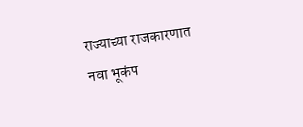राज्याच्या राजकारणात नवा भूकंप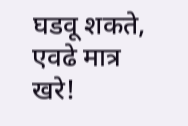घडवू शकते, एवढे मात्र खरे!